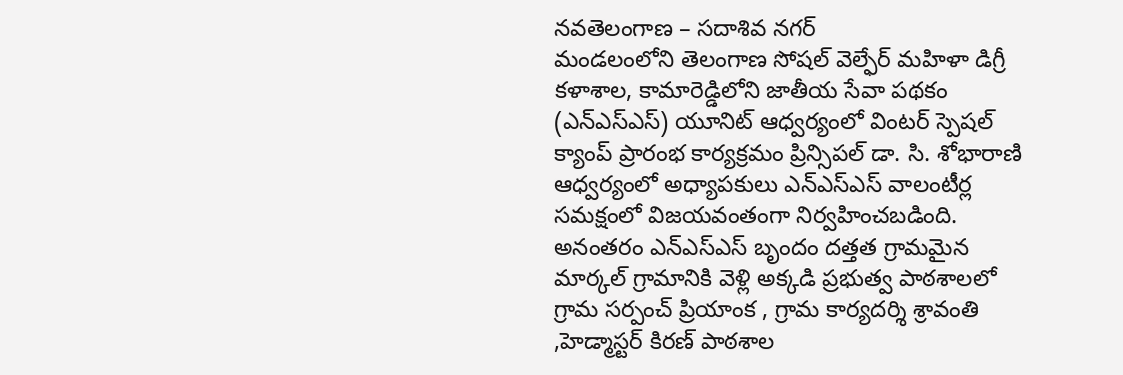నవతెలంగాణ – సదాశివ నగర్
మండలంలోని తెలంగాణ సోషల్ వెల్ఫేర్ మహిళా డిగ్రీ కళాశాల, కామారెడ్డిలోని జాతీయ సేవా పథకం (ఎన్ఎస్ఎస్) యూనిట్ ఆధ్వర్యంలో వింటర్ స్పెషల్ క్యాంప్ ప్రారంభ కార్యక్రమం ప్రిన్సిపల్ డా. సి. శోభారాణి ఆధ్వర్యంలో అధ్యాపకులు ఎన్ఎస్ఎస్ వాలంటీర్ల సమక్షంలో విజయవంతంగా నిర్వహించబడింది. అనంతరం ఎన్ఎస్ఎస్ బృందం దత్తత గ్రామమైన మార్కల్ గ్రామానికి వెళ్లి అక్కడి ప్రభుత్వ పాఠశాలలో గ్రామ సర్పంచ్ ప్రియాంక , గ్రామ కార్యదర్శి శ్రావంతి ,హెడ్మాస్టర్ కిరణ్ పాఠశాల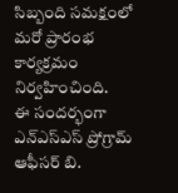సిబ్బంది సమక్షంలో మరో ప్రారంభ కార్యక్రమం నిర్వహించింది.
ఈ సందర్భంగా ఎన్ఎస్ఎస్ ప్రోగ్రామ్ ఆఫీసర్ బి.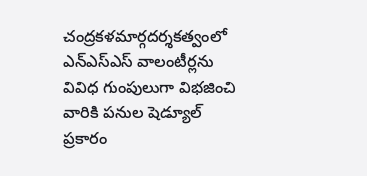చంద్రకళమార్గదర్శకత్వంలో ఎన్ఎస్ఎస్ వాలంటీర్లను వివిధ గుంపులుగా విభజించి వారికి పనుల షెడ్యూల్ ప్రకారం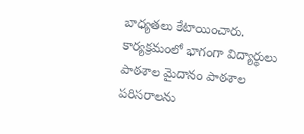బాధ్యతలు కేటాయించారు. కార్యక్రమంలో భాగంగా విద్యార్థులు పాఠశాల మైదానం పాఠశాల పరిసరాలను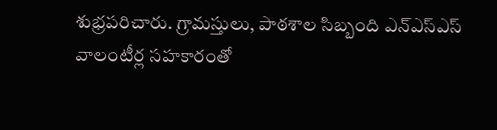శుభ్రపరిచారు. గ్రామస్తులు, పాఠశాల సిబ్బంది ఎన్ఎస్ఎస్ వాలంటీర్ల సహకారంతో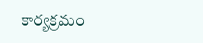కార్యక్రమం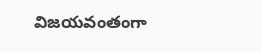విజయవంతంగా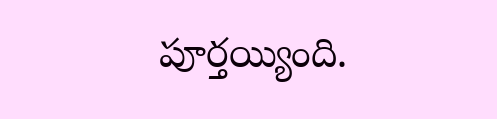పూర్తయ్యింది.